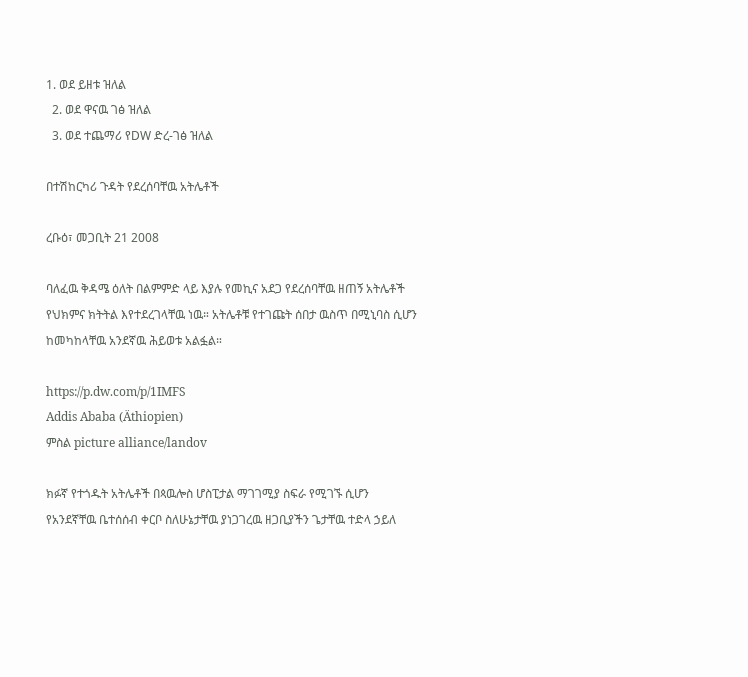1. ወደ ይዘቱ ዝለል
  2. ወደ ዋናዉ ገፅ ዝለል
  3. ወደ ተጨማሪ የDW ድረ-ገፅ ዝለል

በተሽከርካሪ ጉዳት የደረሰባቸዉ አትሌቶች

ረቡዕ፣ መጋቢት 21 2008

ባለፈዉ ቅዳሜ ዕለት በልምምድ ላይ እያሉ የመኪና አደጋ የደረሰባቸዉ ዘጠኝ አትሌቶች የህክምና ክትትል እየተደረገላቸዉ ነዉ። አትሌቶቹ የተገጩት ሰበታ ዉስጥ በሚኒባስ ሲሆን ከመካከላቸዉ አንደኛዉ ሕይወቱ አልፏል።

https://p.dw.com/p/1IMFS
Addis Ababa (Äthiopien)
ምስል picture alliance/landov

ክፉኛ የተጎዱት አትሌቶች በጳዉሎስ ሆስፒታል ማገገሚያ ስፍራ የሚገኙ ሲሆን የአንደኛቸዉ ቤተሰሰብ ቀርቦ ስለሁኔታቸዉ ያነጋገረዉ ዘጋቢያችን ጌታቸዉ ተድላ ኃይለ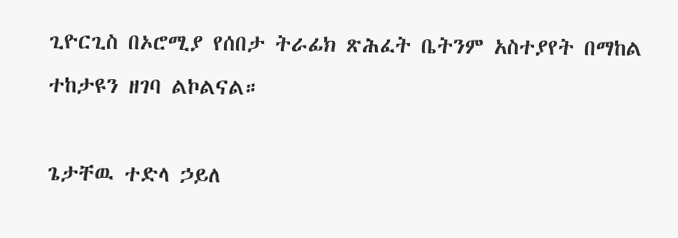ጊዮርጊስ በኦሮሚያ የሰበታ ትራፊክ ጽሕፈት ቤትንም አስተያየት በማከል ተከታዩን ዘገባ ልኮልናል።

ጌታቸዉ ተድላ ኃይለ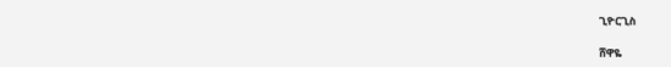ጊዮርጊስ

ሸዋዬ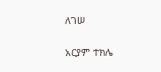ለገሠ

አርያም ተክሌ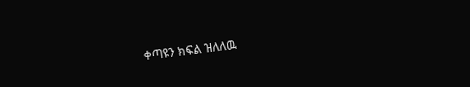ቀጣዩን ክፍል ዝለለዉ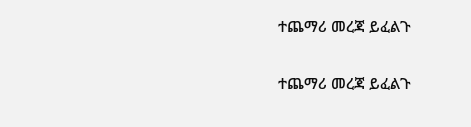ተጨማሪ መረጃ ይፈልጉ

ተጨማሪ መረጃ ይፈልጉ